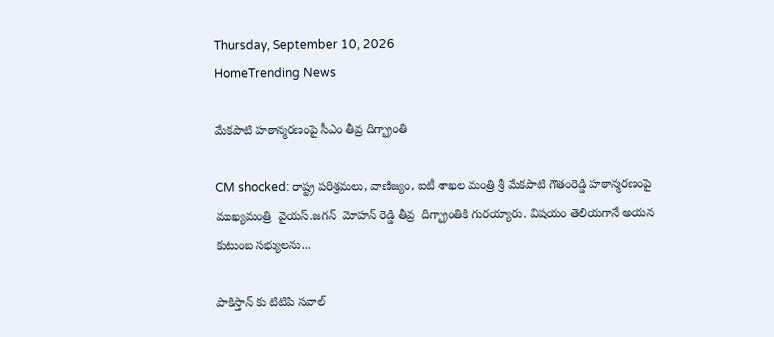Thursday, September 10, 2026
HomeTrending News

మేకపాటి హఠాన్మరణంపై సీఎం తీవ్ర దిగ్భ్రాంతి

CM shocked: రాష్ట్ర పరిశ్రమలు, వాణిజ్యం, ఐటీ శాఖల మంత్రి శ్రీ మేకపాటి గౌతంరెడ్డి హఠాన్మరణంపై ముఖ్యమంత్రి  వైయస్‌.జగన్‌  మోహన్ రెడ్డి తీవ్ర  దిగ్భ్రాంతికి గురయ్యారు. విషయం తెలియగానే అయన కుటుంబ సభ్యులను...

పాకిస్తాన్ కు టిటిపి సవాల్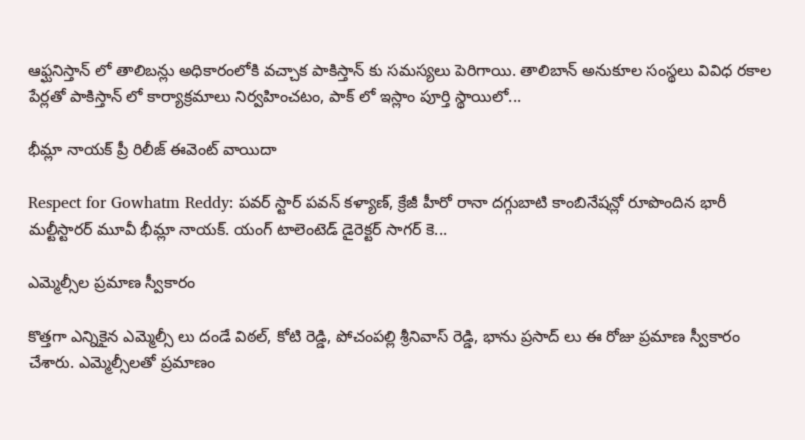ఆఫ్ఘనిస్తాన్ లో తాలిబన్లు అధికారంలోకి వచ్చాక పాకిస్తాన్ కు సమస్యలు పెరిగాయి. తాలిబాన్ అనుకూల సంస్థలు వివిధ రకాల పేర్లతో పాకిస్తాన్ లో కార్యాక్రమాలు నిర్వహించటం, పాక్ లో ఇస్లాం పూర్తి స్థాయిలో...

భీమ్లా నాయ‌క్ ప్రీ రిలీజ్ ఈవెంట్ వాయిదా

Respect for Gowhatm Reddy: ప‌వ‌ర్ స్టార్ ప‌వ‌న్ క‌ళ్యాణ్, క్రేజీ హీరో రానా ద‌గ్గుబాటి కాంబినేష‌న్లో రూపొందిన‌ భారీ మ‌ల్టీస్టార‌ర్ మూవీ భీమ్లా నాయ‌క్. యంగ్ టాలెంటెడ్ డైరెక్ట‌ర్ సాగ‌ర్ కె...

ఎమ్మెల్సీల ప్రమాణ స్వీకారం

కొత్తగా ఎన్నికైన ఎమ్మెల్సీ లు దండే విఠల్, కోటి రెడ్డి, పోచంపల్లి శ్రీనివాస్ రెడ్డి, భాను ప్రసాద్ లు ఈ రోజు ప్రమాణ స్వీకారం చేశారు. ఎమ్మెల్సీలతో ప్రమాణం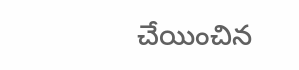చేయించిన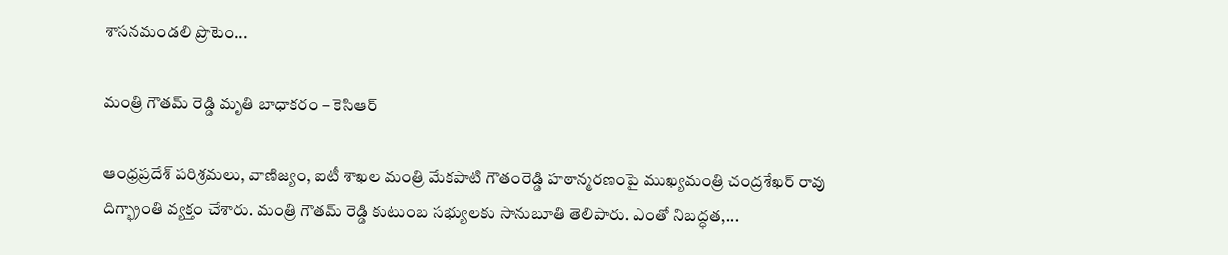శాసనమండలి ప్రొటెం...

మంత్రి గౌతమ్ రెడ్డి మృతి బాధాకరం – కెసిఆర్

ఆంధ్రప్రదేశ్ పరిశ్రమలు, వాణిజ్యం, ఐటీ శాఖల మంత్రి మేకపాటి గౌతంరెడ్డి హఠాన్మరణంపై ముఖ్యమంత్రి చంద్రశేఖర్ రావు  దిగ్భ్రాంతి వ్యక్తం చేశారు. మంత్రి గౌతమ్ రెడ్డి కుటుంబ సభ్యులకు సానుబూతి తెలిపారు. ఎంతో నిబద్ధత,...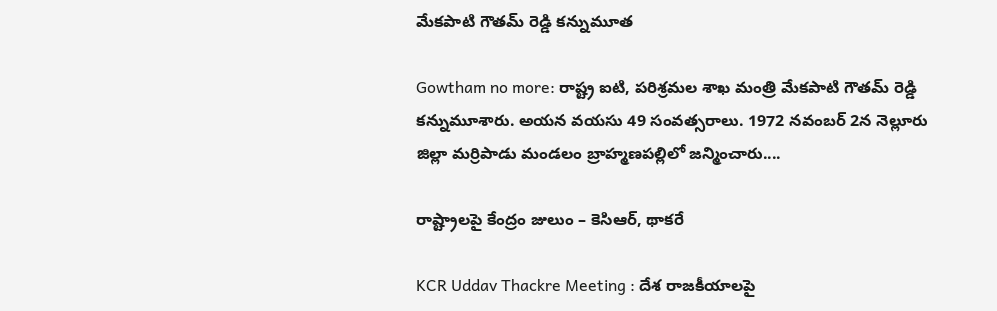మేకపాటి గౌతమ్ రెడ్డి కన్నుమూత

Gowtham no more: రాష్ట్ర ఐటి, పరిశ్రమల శాఖ మంత్రి మేకపాటి గౌతమ్ రెడ్డి కన్నుమూశారు. అయన వయసు 49 సంవత్సరాలు. 1972 నవంబర్ 2న నెల్లూరు జిల్లా మర్రిపాడు మండలం బ్రాహ్మణపల్లిలో జన్మించారు....

రాష్ట్రాలపై కేంద్రం జులుం – కెసిఆర్, థాకరే

KCR Uddav Thackre Meeting : దేశ రాజ‌కీయాల‌పై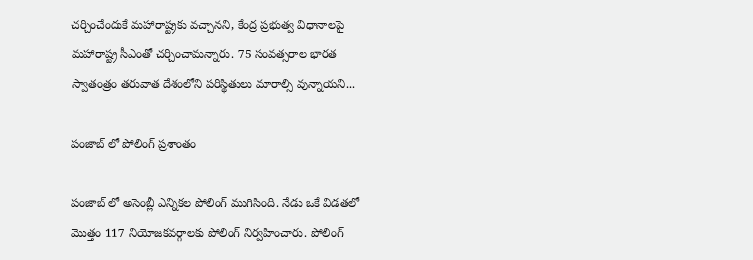చ‌ర్చించేందుకే మ‌హారాష్ట్ర‌కు వ‌చ్చానని, కేంద్ర ప్ర‌భుత్వ విధానాల‌పై మహారాష్ట్ర సీఎంతో చ‌ర్చించామన్నారు. 75 సంవత్సరాల భారత స్వాతంత్రం తరువాత దేశంలోని పరిస్థితులు మారాల్సి వున్నాయని...

పంజాబ్ లో పోలింగ్ ప్రశాంతం

పంజాబ్ లో అసెంబ్లీ ఎన్నికల పోలింగ్ ముగిసింది. నేడు ఒకే విడతలో మొత్తం 117 నియోజకవర్గాలకు పోలింగ్ నిర్వహించారు. పోలింగ్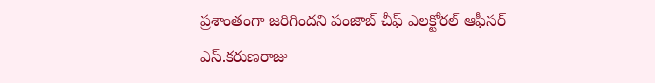ప్రశాంతంగా జరిగిందని పంజాబ్ చీఫ్ ఎలక్టోరల్ ఆఫీసర్ ఎస్.కరుణరాజు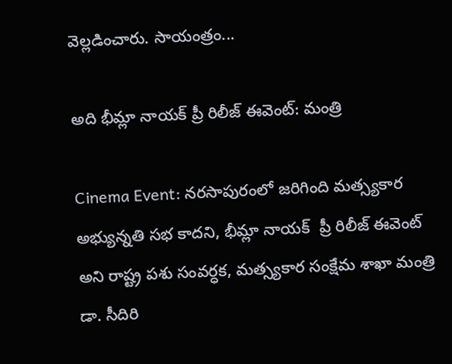వెల్లడించారు. సాయంత్రం...

అది భీమ్లా నాయక్ ప్రీ రిలీజ్ ఈవెంట్: మంత్రి

Cinema Event: నరసాపురంలో జరిగింది మత్స్యకార అభ్యున్నతి సభ కాదని, భీమ్లా నాయక్  ప్రీ రిలీజ్ ఈవెంట్ అని రాష్ట్ర పశు సంవర్ధక, మత్స్యకార సంక్షేమ శాఖా మంత్రి డా. సీదిరి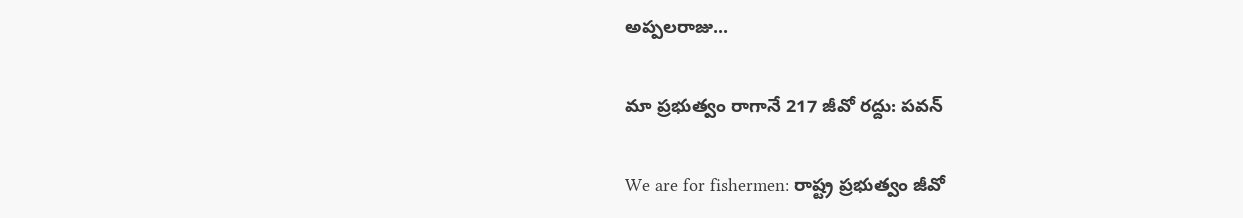అప్పలరాజు...

మా ప్రభుత్వం రాగానే 217 జీవో రద్దు: పవన్

We are for fishermen: రాష్ట్ర ప్రభుత్వం జీవో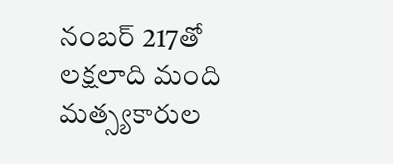నంబర్ 217తో లక్షలాది మంది మత్స్యకారుల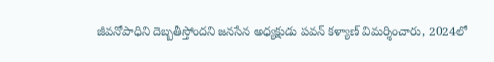జీవనోపాధిని దెబ్బతీస్తోందని జనసేన అధ్యక్షుడు పవన్ కళ్యాణ్ విమర్శించారు, 2024లో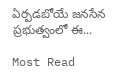ఏర్పడబోయే జనసేన ప్రభుత్వంలో ఈ...

Most Read